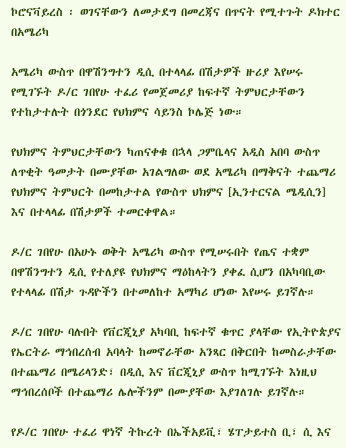ኮሮናቫይረስ ፡ ወገናቸውን ለመታደግ በመረጃና በጥናት የሚተጉት ዶክተር በአሜሪካ

አሜሪካ ውስጥ በዋሽንግተን ዲሲ በተላላፊ በሽታዎች ዙሪያ እየሠሩ የሚገኙት ዶ/ር ገበየሁ ተፈሪ የመጀመሪያ ከፍተኛ ትምህርታቸውን የተከታተሉት በጎንደር የህክምና ሳይንስ ኮሌጅ ነው።

የህክምና ትምህርታቸውን ካጠናቀቁ በኋላ ጋምቤላና አዲስ አበባ ውስጥ ለጥቂት ዓመታት በሙያቸው አገልግለው ወደ አሜሪካ በማቅናት ተጨማሪ የህክምና ትምህርት በመከታተል የውስጥ ህክምና [ኢንተርናል ሜዲሲን] እና በተላላፊ በሽታዎች ተመርቀዋል።

ዶ/ር ገበየሁ በአሁኑ ወቅት አሜሪካ ውስጥ የሚሠሩበት የጤና ተቋም በዋሽንግተን ዲሲ የተለያዩ የህክምና ማዕከላትን ያቀፈ ሲሆን በአካባቢው የተላላፊ በሽታ ጉዳዮችን በተመለከተ አማካሪ ሆነው እየሠሩ ይገኛሉ።

ዶ/ር ገበየሁ ባሉበት የቨርጂኒያ አካባቢ ከፍተኛ ቁጥር ያላቸው የኢትዮጵያና የኤርትራ ማኅበረሰብ አባላት ከመኖራቸው አንጻር በቅርበት ከመስራታቸው በተጨማሪ በሜሪላንድ፣ በዲሲ እና ቨርጂኒያ ውስጥ ከሚገኙት እነዚህ ማኅበረሰቦች በተጨማሪ ሌሎችንም በሙያቸው እያገለገሉ ይገኛሉ።

የዶ/ር ገበየሁ ተፈሪ ዋነኛ ትኩረት በኤችአይቪ፣ ሄፐታይተስ ቢ፣ ሲ እና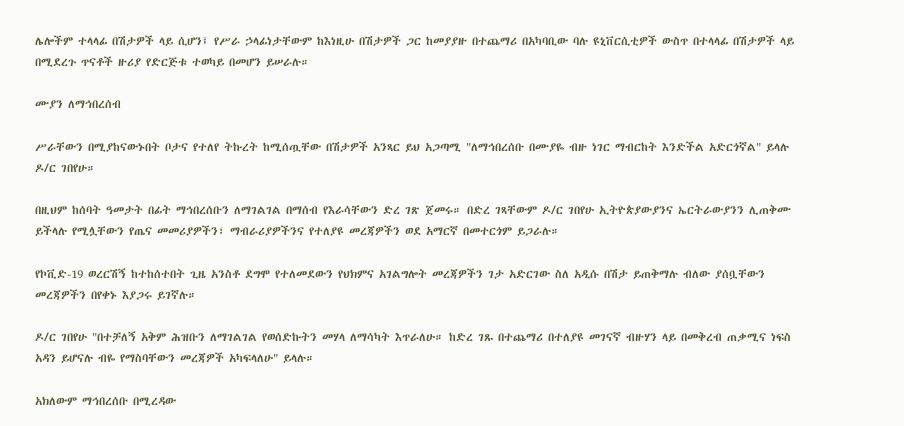ሌሎችም ተላላፊ በሽታዎች ላይ ሲሆን፤ የሥራ ኃላፊነታቸውም ከእነዚሁ በሽታዎች ጋር ከመያያዙ በተጨማሪ በአካባቢው ባሉ ዩኒቨርሲቲዎች ውስጥ በተላላፊ በሽታዎች ላይ በሚደረጉ ጥናቶች ዙሪያ የድርጅቱ ተወካይ በመሆን ይሠራሉ።

ሙያን ለማኅበረሰብ

ሥራቸውን በሚያከናውኑበት ቦታና የተለየ ትኩረት ከሚሰጧቸው በሽታዎች አንጻር ይህ አጋጣሚ "ለማኅበረሰቡ በሙያዬ ብዙ ነገር ማብርከት እንድችል አድርጎኛል" ይላሉ ዶ/ር ገበየሁ።

በዚህም ከሰባት ዓመታት በፊት ማኅበረሰቡን ለማገልገል በማሰብ የእራሳቸውን ድረ ገጽ ጀመሩ። በድረ ገጻቸውም ዶ/ር ገበየሁ ኢትዮጵያውያንና ኤርትራውያንን ሊጠቅሙ ይችላሉ የሚሏቸውን የጤና መመሪያዎችን፣ ማብራሪያዎችንና የተለያዩ መረጃዎችን ወደ አማርኛ በመተርጎም ይጋራሉ።

የኮቪድ-19 ወረርሽኝ ከተከሰተበት ጊዜ አንስቶ ደግሞ የተለመደውን የህክምና አገልግሎት መረጃዎችን ገታ አድርገው ስለ አዲሱ በሽታ ይጠቅማሉ ብለው ያሰቧቸውን መረጃዎችን በየቀኑ እያጋሩ ይገኛሉ።

ዶ/ር ገበየሁ "በተቻለኝ አቅም ሕዝቡን ለማገልገል የወሰድኩትን መሃላ ለማሳካት እጥራለሁ። ከድረ ገጹ በተጨማሪ በተለያዩ መገናኛ ብዙሃን ላይ በመቅረብ ጠቃሚና ነፍስ አዳን ይሆናሉ ብዬ የማስባቸውን መረጃዎች አካፍላለሁ" ይላሉ።

አክለውም ማኅበረሰቡ በሚረዳው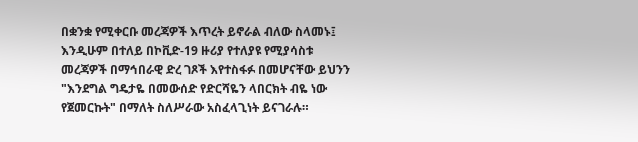በቋንቋ የሚቀርቡ መረጃዎች እጥረት ይኖራል ብለው ስላመኑ፤ እንዲሁም በተለይ በኮቪድ-19 ዙሪያ የተለያዩ የሚያሳስቱ መረጃዎች በማኅበራዊ ድረ ገጾች እየተስፋፉ በመሆናቸው ይህንን "እንደግል ግዴታዬ በመውሰድ የድርሻዬን ላበርክት ብዬ ነው የጀመርኩት" በማለት ስለሥራው አስፈላጊነት ይናገራሉ።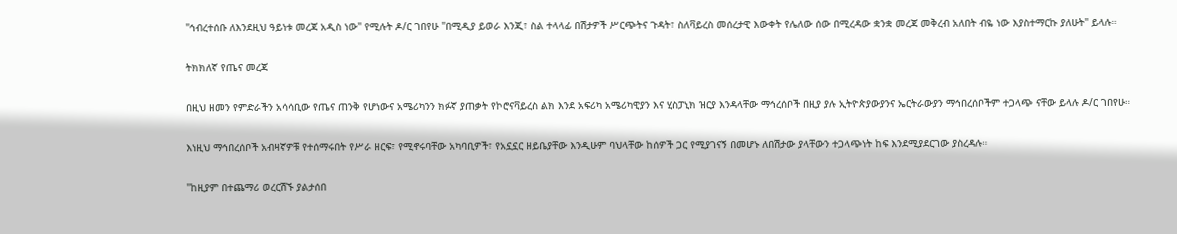"ኅብረተሰቡ ለእንደዚህ ዓይነቱ መረጃ አዲስ ነው" የሚሉት ዶ/ር ገበየሁ "በሚዲያ ይወራ እንጂ፣ ስል ተላላፊ በሽታዎች ሥርጭትና ጉዳት፣ ስለቫይረስ መሰረታዊ እውቀት የሌለው ሰው በሚረዳው ቋንቋ መረጃ መቅረብ አለበት ብዬ ነው እያስተማርኩ ያለሁት" ይላሉ።

ትክክለኛ የጤና መረጃ

በዚህ ዘመን የምድራችን አሳሳቢው የጤና ጠንቅ የሆነውና አሜሪካንን ክፉኛ ያጠቃት የኮሮናቫይረስ ልክ እንደ አፍሪካ አሜሪካዊያን እና ሂስፓኒክ ዝርያ እንዳላቸው ማኅረሰቦች በዚያ ያሉ ኢትዮጵያውያንና ኤርትራውያን ማኅበረሰቦችም ተጋላጭ ናቸው ይላሉ ዶ/ር ገበየሁ።

እነዚህ ማኅበረሰቦች አብዛኛዎቹ የተሰማሩበት የሥራ ዘርፍ፣ የሚኖሩባቸው አካባቢዎች፣ የአኗኗር ዘይቤያቸው እንዲሁም ባህላቸው ከሰዎች ጋር የሚያገናኝ በመሆኑ ለበሽታው ያላቸውን ተጋላጭነት ከፍ እንደሚያደርገው ያስረዳሉ።

"ከዚያም በተጨማሪ ወረርሽኙ ያልታሰበ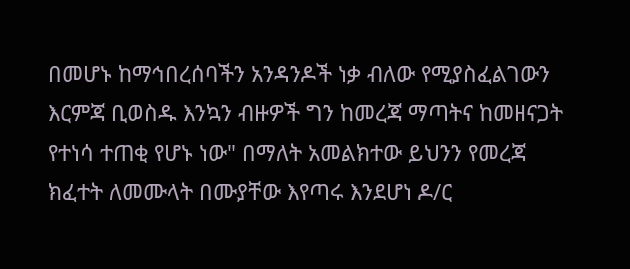በመሆኑ ከማኅበረሰባችን አንዳንዶች ነቃ ብለው የሚያስፈልገውን እርምጃ ቢወስዱ እንኳን ብዙዎች ግን ከመረጃ ማጣትና ከመዘናጋት የተነሳ ተጠቂ የሆኑ ነው" በማለት አመልክተው ይህንን የመረጃ ክፈተት ለመሙላት በሙያቸው እየጣሩ እንደሆነ ዶ/ር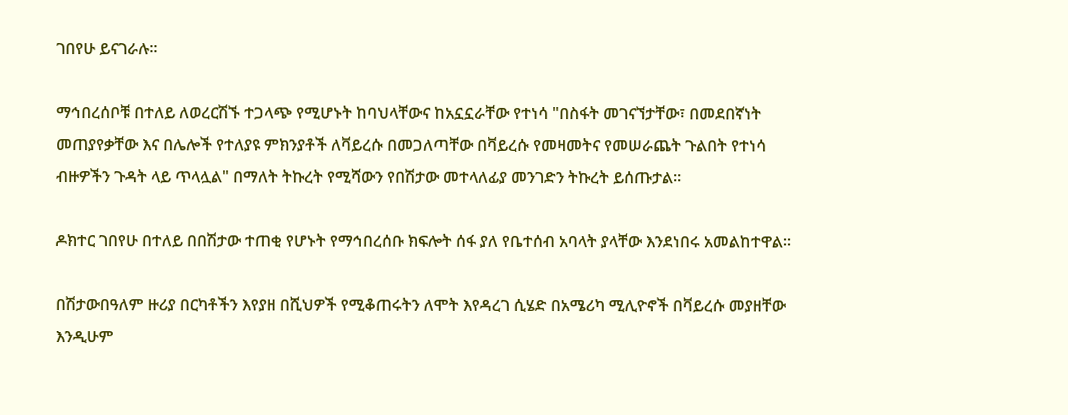ገበየሁ ይናገራሉ።

ማኅበረሰቦቹ በተለይ ለወረርሽኙ ተጋላጭ የሚሆኑት ከባህላቸውና ከአኗኗራቸው የተነሳ "በስፋት መገናኘታቸው፣ በመደበኛነት መጠያየቃቸው እና በሌሎች የተለያዩ ምክንያቶች ለቫይረሱ በመጋለጣቸው በቫይረሱ የመዛመትና የመሠራጨት ጉልበት የተነሳ ብዙዎችን ጉዳት ላይ ጥላሏል" በማለት ትኩረት የሚሻውን የበሽታው መተላለፊያ መንገድን ትኩረት ይሰጡታል።

ዶክተር ገበየሁ በተለይ በበሽታው ተጠቂ የሆኑት የማኅበረሰቡ ክፍሎት ሰፋ ያለ የቤተሰብ አባላት ያላቸው እንደነበሩ አመልከተዋል።

በሽታውበዓለም ዙሪያ በርካቶችን እየያዘ በሺህዎች የሚቆጠሩትን ለሞት እየዳረገ ሲሄድ በአሜሪካ ሚሊዮኖች በቫይረሱ መያዘቸው እንዲሁም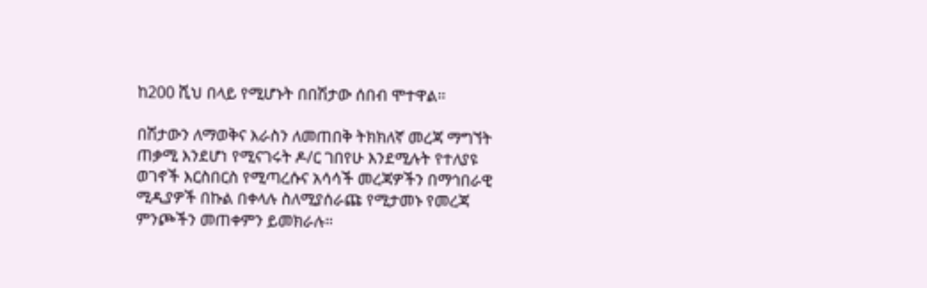ከ200 ሺህ በላይ የሚሆኑት በበሽታው ሰበብ ሞተዋል።

በሽታውን ለማወቅና እራስን ለመጠበቅ ትክክለኛ መረጃ ማግኘት ጠቃሚ እንደሆነ የሚናገሩት ዶ/ር ገበየሁ እንደሚሉት የተለያዩ ወገኖች እርስበርስ የሚጣረሱና አሳሳች መረጃዎችን በማኅበራዊ ሚዲያዎች በኩል በቀላሉ ስለሚያሰራጩ የሚታመኑ የመረጃ ምንጮችን መጠቀምን ይመክራሉ።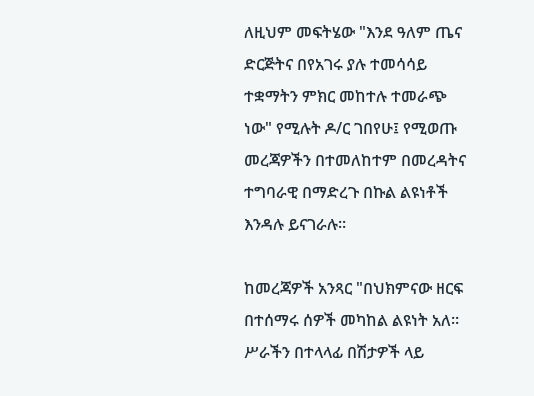ለዚህም መፍትሄው "እንደ ዓለም ጤና ድርጅትና በየአገሩ ያሉ ተመሳሳይ ተቋማትን ምክር መከተሉ ተመራጭ ነው" የሚሉት ዶ/ር ገበየሁ፤ የሚወጡ መረጃዎችን በተመለከተም በመረዳትና ተግባራዊ በማድረጉ በኩል ልዩነቶች እንዳሉ ይናገራሉ።

ከመረጃዎች አንጻር "በህክምናው ዘርፍ በተሰማሩ ሰዎች መካከል ልዩነት አለ። ሥራችን በተላላፊ በሽታዎች ላይ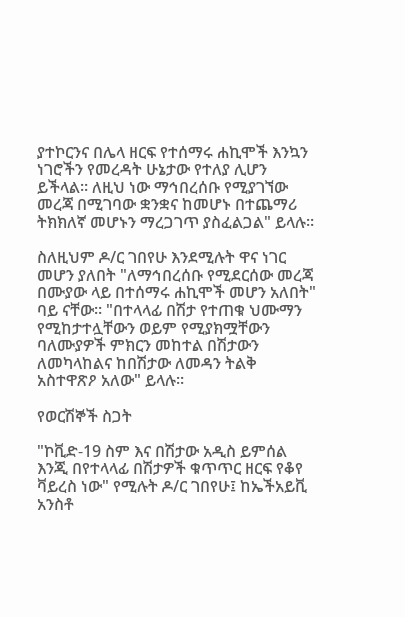ያተኮርንና በሌላ ዘርፍ የተሰማሩ ሐኪሞች እንኳን ነገሮችን የመረዳት ሁኔታው የተለያ ሊሆን ይችላል። ለዚህ ነው ማኅበረሰቡ የሚያገኘው መረጃ በሚገባው ቋንቋና ከመሆኑ በተጨማሪ ትክክለኛ መሆኑን ማረጋገጥ ያስፈልጋል" ይላሉ።

ስለዚህም ዶ/ር ገበየሁ እንደሚሉት ዋና ነገር መሆን ያለበት "ለማኅበረሰቡ የሚደርሰው መረጃ በሙያው ላይ በተሰማሩ ሐኪሞች መሆን አለበት" ባይ ናቸው። "በተላላፊ በሽታ የተጠቁ ህሙማን የሚከታተሏቸውን ወይም የሚያክሟቸውን ባለሙያዎች ምክርን መከተል በሽታውን ለመካላከልና ከበሽታው ለመዳን ትልቅ አስተዋጽዖ አለው" ይላሉ።

የወርሽኞች ስጋት

"ኮቪድ-19 ስም እና በሽታው አዲስ ይምሰል እንጂ በየተላላፊ በሽታዎች ቁጥጥር ዘርፍ የቆየ ቫይረስ ነው" የሚሉት ዶ/ር ገበየሁ፤ ከኤችአይቪ አንስቶ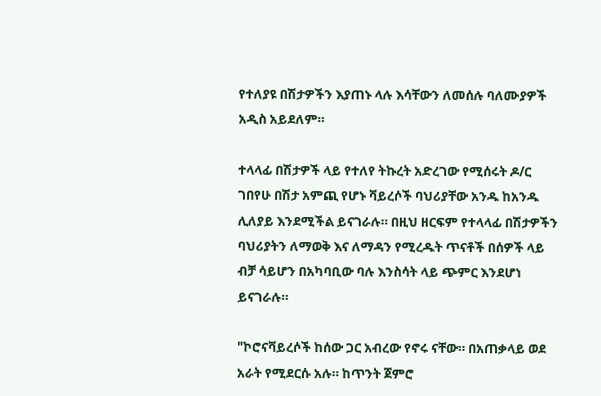የተለያዩ በሽታዎችን እያጠኑ ላሉ እሳቸውን ለመሰሉ ባለሙያዎች አዲስ አይደለም።

ተላላፊ በሽታዎች ላይ የተለየ ትኩረት አድረገው የሚሰሩት ዶ/ር ገበየሁ በሽታ አምጪ የሆኑ ቫይረሶች ባህሪያቸው አንዱ ከአንዱ ሊለያይ እንደሚችል ይናገራሉ። በዚህ ዘርፍም የተላላፊ በሽታዎችን ባህሪያትን ለማወቅ እና ለማዳን የሚረዱት ጥናቶች በሰዎች ላይ ብቻ ሳይሆን በአካባቢው ባሉ እንስሳት ላይ ጭምር እንደሆነ ይናገራሉ።

"ኮሮናቫይረሶች ከሰው ጋር አብረው የኖሩ ናቸው። በአጠቃላይ ወደ አራት የሚደርሱ አሉ። ከጥንት ጀምሮ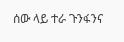ሰው ላይ ተራ ጉንፋንና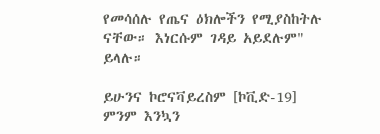የመሳሰሉ የጤና ዕክሎችን የሚያስከትሉ ናቸው። እነርሱም ገዳይ አይደሉም" ይላሉ።

ይሁንና ኮሮናቫይረስም [ኮቪድ-19] ምንም እንኳን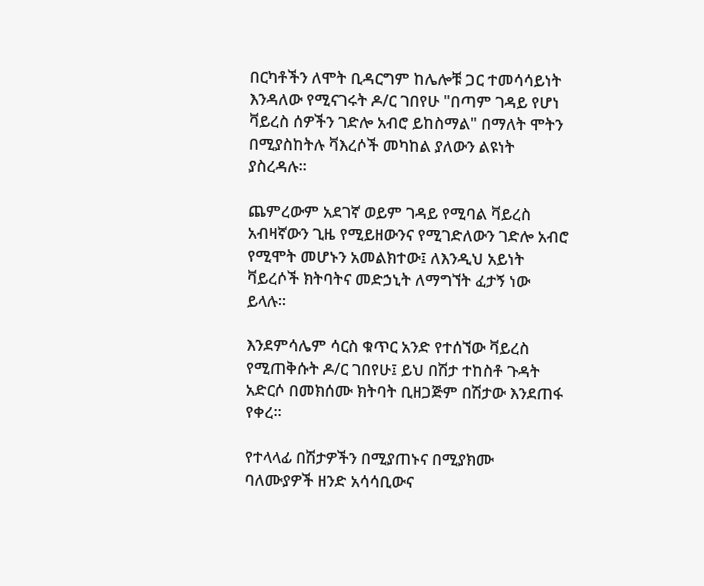በርካቶችን ለሞት ቢዳርግም ከሌሎቹ ጋር ተመሳሳይነት እንዳለው የሚናገሩት ዶ/ር ገበየሁ "በጣም ገዳይ የሆነ ቫይረስ ሰዎችን ገድሎ አብሮ ይከስማል" በማለት ሞትን በሚያስከትሉ ቫእረሶች መካከል ያለውን ልዩነት ያስረዳሉ።

ጨምረውም አደገኛ ወይም ገዳይ የሚባል ቫይረስ አብዛኛውን ጊዜ የሚይዘውንና የሚገድለውን ገድሎ አብሮ የሚሞት መሆኑን አመልክተው፤ ለእንዲህ አይነት ቫይረሶች ክትባትና መድኃኒት ለማግኘት ፈታኝ ነው ይላሉ።

እንደምሳሌም ሳርስ ቁጥር አንድ የተሰኘው ቫይረስ የሚጠቅሱት ዶ/ር ገበየሁ፤ ይህ በሽታ ተከስቶ ጉዳት አድርሶ በመክሰሙ ክትባት ቢዘጋጅም በሽታው እንደጠፋ የቀረ።

የተላላፊ በሽታዎችን በሚያጠኑና በሚያክሙ ባለሙያዎች ዘንድ አሳሳቢውና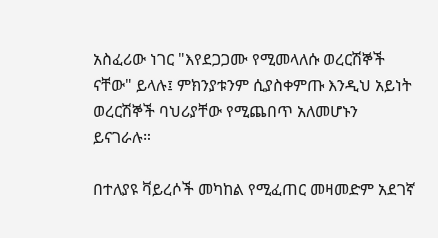አስፈሪው ነገር "እየደጋጋሙ የሚመላለሱ ወረርሽኞች ናቸው" ይላሉ፤ ምክንያቱንም ሲያስቀምጡ እንዲህ አይነት ወረርሽኞች ባህሪያቸው የሚጨበጥ አለመሆኑን ይናገራሉ።

በተለያዩ ቫይረሶች መካከል የሚፈጠር መዛመድም አደገኛ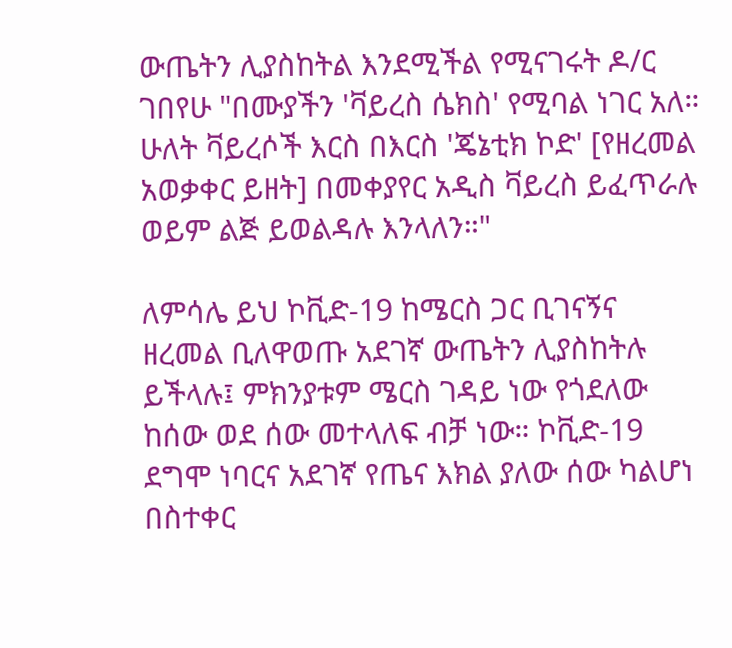ውጤትን ሊያስከትል እንደሚችል የሚናገሩት ዶ/ር ገበየሁ "በሙያችን 'ቫይረስ ሴክስ' የሚባል ነገር አለ። ሁለት ቫይረሶች እርስ በእርስ 'ጄኔቲክ ኮድ' [የዘረመል አወቃቀር ይዘት] በመቀያየር አዲስ ቫይረስ ይፈጥራሉ ወይም ልጅ ይወልዳሉ እንላለን።"

ለምሳሌ ይህ ኮቪድ-19 ከሜርስ ጋር ቢገናኝና ዘረመል ቢለዋወጡ አደገኛ ውጤትን ሊያስከትሉ ይችላሉ፤ ምክንያቱም ሜርስ ገዳይ ነው የጎደለው ከሰው ወደ ሰው መተላለፍ ብቻ ነው። ኮቪድ-19 ደግሞ ነባርና አደገኛ የጤና እክል ያለው ሰው ካልሆነ በስተቀር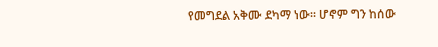የመግደል አቅሙ ደካማ ነው። ሆኖም ግን ከሰው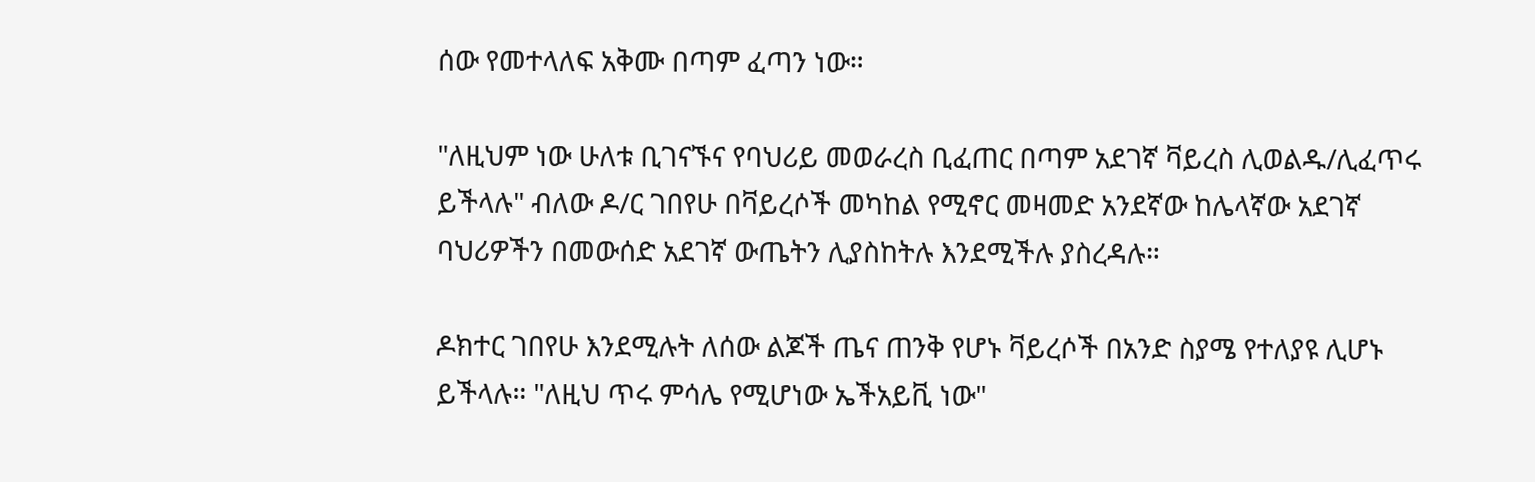ሰው የመተላለፍ አቅሙ በጣም ፈጣን ነው።

"ለዚህም ነው ሁለቱ ቢገናኙና የባህሪይ መወራረስ ቢፈጠር በጣም አደገኛ ቫይረስ ሊወልዱ/ሊፈጥሩ ይችላሉ" ብለው ዶ/ር ገበየሁ በቫይረሶች መካከል የሚኖር መዛመድ አንደኛው ከሌላኛው አደገኛ ባህሪዎችን በመውሰድ አደገኛ ውጤትን ሊያስከትሉ እንደሚችሉ ያስረዳሉ።

ዶክተር ገበየሁ እንደሚሉት ለሰው ልጆች ጤና ጠንቅ የሆኑ ቫይረሶች በአንድ ስያሜ የተለያዩ ሊሆኑ ይችላሉ። "ለዚህ ጥሩ ምሳሌ የሚሆነው ኤችአይቪ ነው"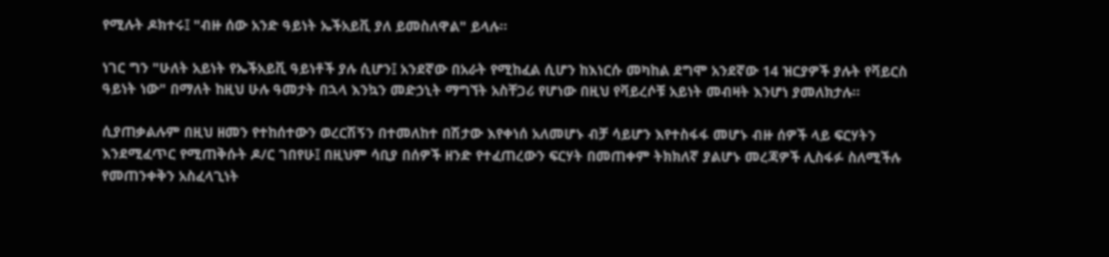የሚሉት ዶክተሩ፤ "ብዙ ሰው አንድ ዓይነት ኤችአይቪ ያለ ይመስለዋል" ይላሉ።

ነገር ግን "ሁለት አይነት የኤችአይቪ ዓይነቶች ያሉ ሲሆን፤ አንደኛው በአራት የሚከፈል ሲሆን ከእነርሱ መካከል ደግሞ አንደኛው 14 ዝርያዎች ያሉት የቫይርስ ዓይነት ነው" በማለት ከዚህ ሁሉ ዓመታት በኋላ እንኳን መድኃኒት ማግኘት አስቸጋሪ የሆነው በዚህ የቫይረሶቹ አይነት መብዛት እንሆነ ያመለክታሉ።

ሲያጠቃልሉም በዚህ ዘመን የተከሰተውን ወረርሽኝን በተመለከተ በሽታው እየቀነሰ አለመሆኑ ብቻ ሳይሆን እየተስፋፋ መሆኑ ብዙ ሰዎች ላይ ፍርሃትን እንደሚፈጥር የሚጠቅሱት ዶ/ር ገበየሁ፤ በዚህም ሳቢያ በሰዎች ዘንድ የተፈጠረውን ፍርሃት በመጠቀም ትክክለኛ ያልሆኑ መረጃዎች ሊስፋፉ ስለሚችሉ የመጠንቀቅን አስፈላጊነት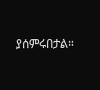ያሰምሩበታል።